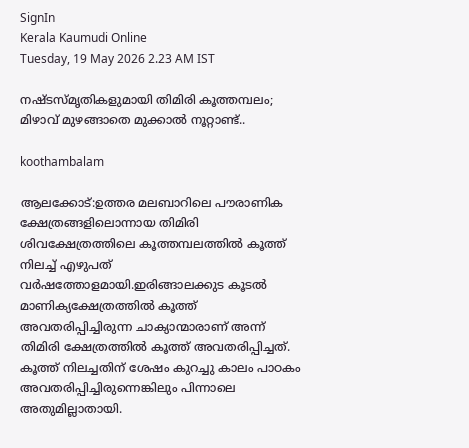SignIn
Kerala Kaumudi Online
Tuesday, 19 May 2026 2.23 AM IST

നഷ്ടസ്മൃതികളുമായി തിമിരി കൂത്തമ്പലം; മിഴാവ് മുഴങ്ങാതെ മുക്കാൽ നൂറ്റാണ്ട്..

koothambalam

ആലക്കോട്:ഉത്തര മലബാറിലെ പൗരാണിക ക്ഷേത്രങ്ങളിലൊന്നായ തിമിരി ശിവക്ഷേത്രത്തിലെ കൂത്തമ്പലത്തിൽ കൂത്ത് നിലച്ച് എഴുപത് വർഷത്തോളമായി.ഇരിങ്ങാലക്കുട കൂടൽ മാണിക്യക്ഷേത്രത്തിൽ കൂത്ത് അവതരിപ്പിച്ചിരുന്ന ചാക്യാന്മാരാണ് അന്ന് തിമിരി ക്ഷേത്രത്തിൽ കൂത്ത് അവതരിപ്പിച്ചത്. കൂത്ത് നിലച്ചതിന് ശേഷം കുറച്ചു കാലം പാഠകം അവതരിപ്പിച്ചിരുന്നെങ്കിലും പിന്നാലെ അതുമില്ലാതായി.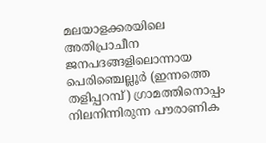മലയാളക്കരയിലെ അതിപ്രാചീന ജനപദങ്ങളിലൊന്നായ പെരിഞ്ചെല്ലൂർ (ഇന്നത്തെ തളിപ്പറമ്പ്) ഗ്രാമത്തിനൊപ്പം നിലനിന്നിരുന്ന പൗരാണിക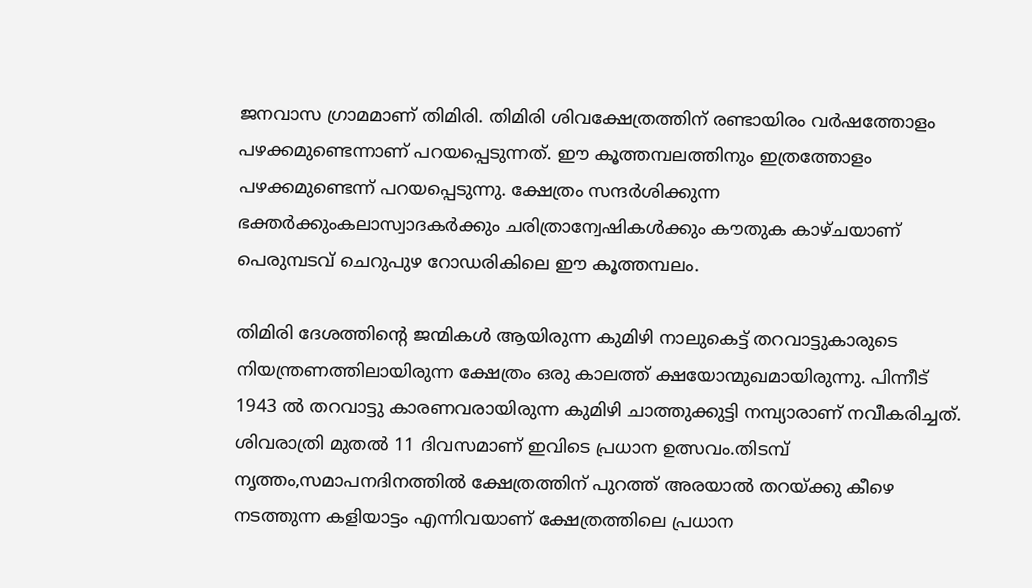ജനവാസ ഗ്രാമമാണ് തിമിരി. തിമിരി ശിവക്ഷേത്രത്തിന് രണ്ടായിരം വർഷത്തോളം പഴക്കമുണ്ടെന്നാണ് പറയപ്പെടുന്നത്. ഈ കൂത്തമ്പലത്തിനും ഇത്രത്തോളം പഴക്കമുണ്ടെന്ന് പറയപ്പെടുന്നു. ക്ഷേത്രം സന്ദർശിക്കുന്ന ഭക്തർക്കുംകലാസ്വാദകർക്കും ചരിത്രാന്വേഷികൾക്കും കൗതുക കാഴ്ചയാണ് പെരുമ്പടവ് ചെറുപുഴ റോഡരികിലെ ഈ കൂത്തമ്പലം.

തിമിരി ദേശത്തിന്റെ ജന്മികൾ ആയിരുന്ന കുമിഴി നാലുകെട്ട് തറവാട്ടുകാരുടെ നിയന്ത്രണത്തിലായിരുന്ന ക്ഷേത്രം ഒരു കാലത്ത് ക്ഷയോന്മുഖമായിരുന്നു. പിന്നീട് 1943 ൽ തറവാട്ടു കാരണവരായിരുന്ന കുമിഴി ചാത്തുക്കുട്ടി നമ്പ്യാരാണ് നവീകരിച്ചത്. ശിവരാത്രി മുതൽ 11 ദിവസമാണ് ഇവിടെ പ്രധാന ഉത്സവം.തിടമ്പ് നൃത്തം,സമാപനദിനത്തിൽ ക്ഷേത്രത്തിന് പുറത്ത് അരയാൽ തറയ്ക്കു കീഴെ നടത്തുന്ന കളിയാട്ടം എന്നിവയാണ് ക്ഷേത്രത്തിലെ പ്രധാന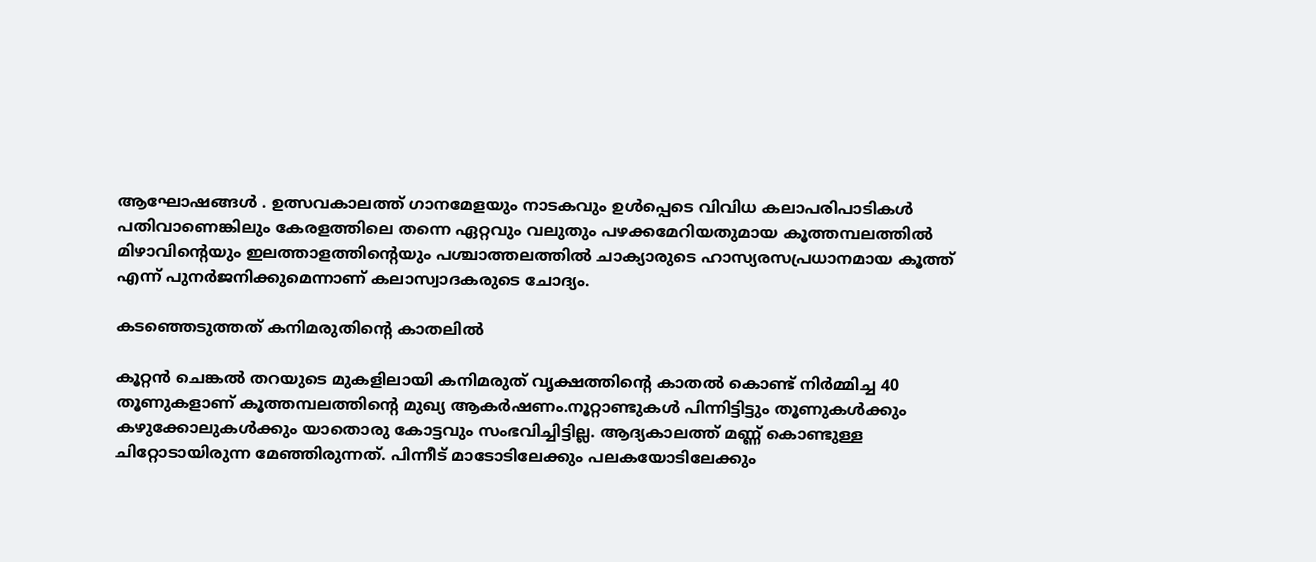ആഘോഷങ്ങൾ . ഉത്സവകാലത്ത് ഗാനമേളയും നാടകവും ഉൾപ്പെടെ വിവിധ കലാപരിപാടികൾ പതിവാണെങ്കിലും കേരളത്തിലെ തന്നെ ഏറ്റവും വലുതും പഴക്കമേറിയതുമായ കൂത്തമ്പലത്തിൽ മിഴാവിന്റെയും ഇലത്താളത്തിന്റെയും പശ്ചാത്തലത്തിൽ ചാക്യാരുടെ ഹാസ്യരസപ്രധാനമായ കൂത്ത് എന്ന് പുനർജനിക്കുമെന്നാണ് കലാസ്വാദകരുടെ ചോദ്യം.

കടഞ്ഞെടുത്തത് കനിമരുതിന്റെ കാതലിൽ

കൂറ്റൻ ചെങ്കൽ തറയുടെ മുകളിലായി കനിമരുത് വൃക്ഷത്തിന്റെ കാതൽ കൊണ്ട് നിർമ്മിച്ച 40 തൂണുകളാണ് കൂത്തമ്പലത്തിന്റെ മുഖ്യ ആകർഷണം.നൂറ്റാണ്ടുകൾ പിന്നിട്ടിട്ടും തൂണുകൾക്കും കഴുക്കോലുകൾക്കും യാതൊരു കോട്ടവും സംഭവിച്ചിട്ടില്ല. ആദ്യകാലത്ത് മണ്ണ് കൊണ്ടുള്ള ചിറ്റോടായിരുന്ന മേഞ്ഞിരുന്നത്. പിന്നീട് മാടോടിലേക്കും പലകയോടിലേക്കും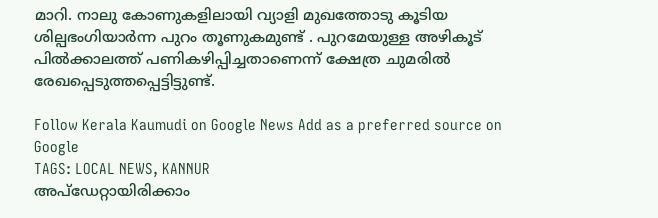മാറി. നാലു കോണുകളിലായി വ്യാളി മുഖത്തോടു കൂടിയ ശില്പഭംഗിയാർന്ന പുറം തൂണുകമുണ്ട് . പുറമേയുള്ള അഴികൂട് പിൽക്കാലത്ത് പണികഴിപ്പിച്ചതാണെന്ന് ക്ഷേത്ര ചുമരിൽ രേഖപ്പെടുത്തപ്പെട്ടിട്ടുണ്ട്.

Follow Kerala Kaumudi on Google News Add as a preferred source on Google
TAGS: LOCAL NEWS, KANNUR
അപ്ഡേറ്റായിരിക്കാം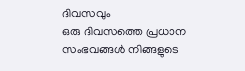ദിവസവും
ഒരു ദിവസത്തെ പ്രധാന സംഭവങ്ങൾ നിങ്ങളുടെ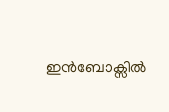ഇൻബോക്സിൽ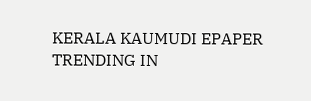KERALA KAUMUDI EPAPER
TRENDING IN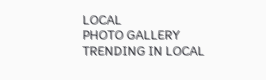LOCAL
PHOTO GALLERY
TRENDING IN LOCAL